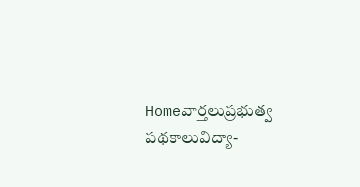Homeవార్తలుప్రభుత్వ పథకాలువిద్యా-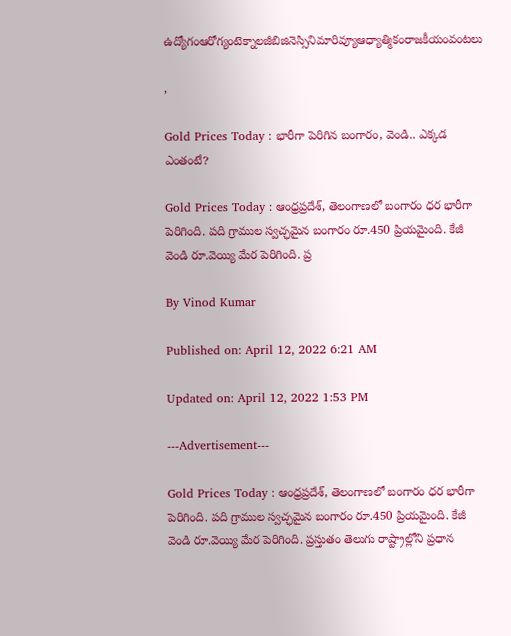ఉద్యోగంఆరోగ్యంటెక్నాలజీబిజినెస్సినిమారివ్యూఆధ్యాత్మికంరాజకీయంవంటలు

,

Gold Prices Today : భారీగా పెరిగిన బంగారం, వెండి.. ఎక్కడ ఎంతంటే?

Gold Prices Today : ఆంధ్రప్రదేశ్, తెలంగాణలో బంగారం ధర భారీగా పెరిగింది. పది గ్రాముల స్వచ్ఛమైన బంగారం రూ.450 ప్రియమైంది. కేజీ వెండి రూ.వెయ్యి మేర పెరిగింది. ప్ర

By Vinod Kumar

Published on: April 12, 2022 6:21 AM

Updated on: April 12, 2022 1:53 PM

---Advertisement---

Gold Prices Today : ఆంధ్రప్రదేశ్, తెలంగాణలో బంగారం ధర భారీగా పెరిగింది. పది గ్రాముల స్వచ్ఛమైన బంగారం రూ.450 ప్రియమైంది. కేజీ వెండి రూ.వెయ్యి మేర పెరిగింది. ప్రస్తుతం తెలుగు రాష్ట్రాల్లోని ప్రధాన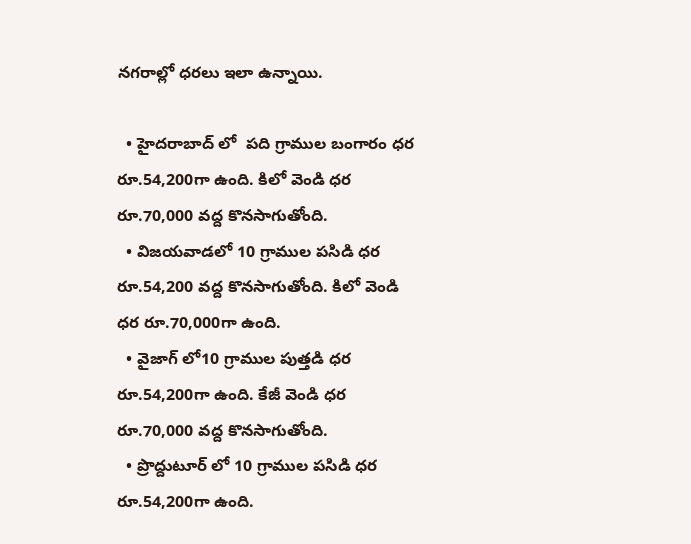నగరాల్లో ధరలు ఇలా ఉన్నాయి.

  • హైదరాబాద్ లో  పది గ్రాముల బంగారం ధర రూ.54,200గా ఉంది. కిలో వెండి ధర రూ.70,000 వద్ద కొనసాగుతోంది.
  • విజయవాడలో 10 గ్రాముల పసిడి ధర రూ.54,200 వద్ద కొనసాగుతోంది. కిలో వెండి ధర రూ.70,000గా ఉంది.
  • వైజాగ్ లో10 గ్రాముల పుత్తడి ధర రూ.54,200గా ఉంది. కేజీ వెండి ధర రూ.70,000 వద్ద కొనసాగుతోంది.
  • ప్రొద్దుటూర్ లో 10 గ్రాముల పసిడి ధర రూ.54,200గా ఉంది.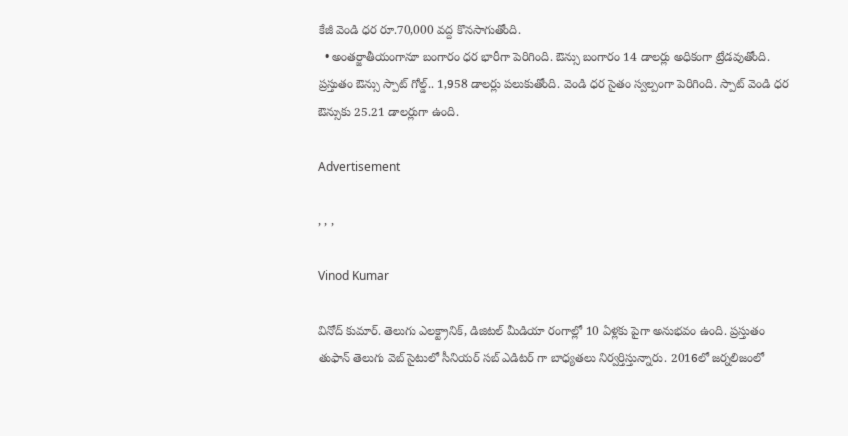కేజీ వెండి ధర రూ.70,000 వద్ద కొనసాగుతోంది.
  • అంతర్జాతీయంగానూ బంగారం ధర భారీగా పెరిగింది. ఔన్సు బంగారం 14 డాలర్లు అధికంగా ట్రేడవుతోంది. ప్రస్తుతం ఔన్సు స్పాట్ గోల్డ్.. 1,958 డాలర్లు పలుకుతోంది. వెండి ధర సైతం స్వల్పంగా పెరిగింది. స్పాట్ వెండి ధర ఔన్సుకు 25.21 డాలర్లుగా ఉంది.

Advertisement

, , ,

Vinod Kumar

వినోద్ కుమార్. తెలుగు ఎలక్ట్రానిక్, డిజిటల్ మీడియా రంగాల్లో 10 ఏళ్లకు పైగా అనుభవం ఉంది. ప్రస్తుతం తుఫాన్ తెలుగు వెబ్ సైటులో సీనియర్ సబ్ ఎడిటర్ గా బాధ్యతలు నిర్వర్తిస్తున్నారు. 2016లో జర్నలిజంలో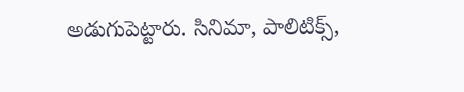అడుగుపెట్టారు. సినిమా, పాలిటిక్స్,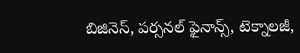బిజినెస్, పర్సనల్ ఫైనాన్స్, టెక్నాలజీ,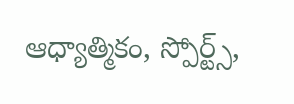ఆధ్యాత్మికం, స్పోర్ట్స్,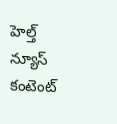హెల్త్ న్యూస్ కంటెంట్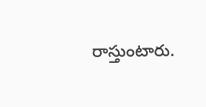రాస్తుంటారు.